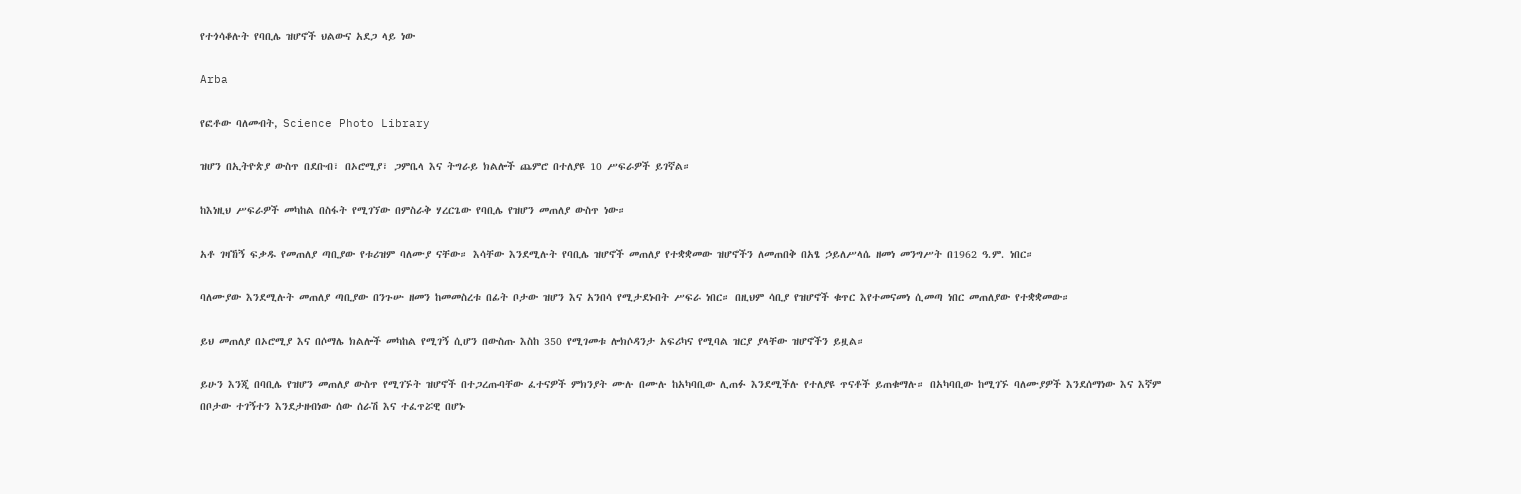የተጎሳቆሉት የባቢሌ ዝሆኖች ህልውና አደጋ ላይ ነው

Arba

የፎቶው ባለመብት, Science Photo Library

ዝሆን በኢትዮጵያ ውስጥ በደቡብ፣ በኦሮሚያ፣ ጋምቤላ እና ትግራይ ክልሎች ጨምሮ በተለያዩ 10 ሥፍራዎች ይገኛል።

ከእነዚህ ሥፍራዎች መካከል በስፋት የሚገኘው በምስራቅ ሃረርጌው የባቢሌ የዝሆን መጠለያ ውስጥ ነው።

አቶ ገዛኸኝ ፍቃዱ የመጠለያ ጣቢያው የቱሪዝም ባለሙያ ናቸው። እሳቸው እንደሚሉት የባቢሌ ዝሆኖች መጠለያ የተቋቋመው ዝሆኖችን ለመጠበቅ በአፄ ኃይለሥላሴ ዘመነ መንግሥት በ1962 ዓ.ም. ነበር።

ባለሙያው እንደሚሉት መጠለያ ጣቢያው በንጉሡ ዘመን ከመመስረቱ በፊት ቦታው ዝሆን እና አንበሳ የሚታደኑበት ሥፍራ ነበር። በዚህም ሳቢያ የዝሆኖች ቁጥር እየተመናመነ ሲመጣ ነበር መጠለያው የተቋቋመው።

ይህ መጠለያ በኦሮሚያ እና በሶማሌ ክልሎች መካከል የሚገኝ ሲሆን በውስጡ እስከ 350 የሚገመቱ ሎክሶዳንታ አፍሪካና የሚባል ዝርያ ያላቸው ዝሆኖችን ይዟል።

ይሁን እንጂ በባቢሌ የዝሆን መጠለያ ውስጥ የሚገኙት ዝሆኖች በተጋረጡባቸው ፈተናዎች ምክንያት ሙሉ በሙሉ ከአካባቢው ሊጠፉ እንደሚችሉ የተለያዩ ጥናቶች ይጠቁማሉ። በአካባቢው ከሚገኙ ባለሙያዎች እንደሰማነው እና እኛም በቦታው ተገኝተን እንደታዘብነው ሰው ሰራሽ እና ተፈጥሯዊ በሆኑ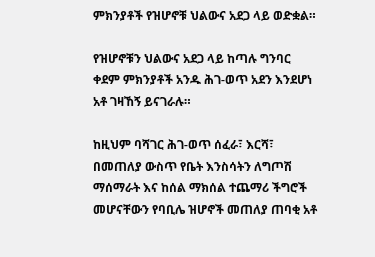ምክንያቶች የዝሆኖቹ ህልውና አደጋ ላይ ወድቋል።

የዝሆኖቹን ህልውና አደጋ ላይ ከጣሉ ግንባር ቀደም ምክንያቶች አንዱ ሕገ-ወጥ አደን እንደሆነ አቶ ገዛኸኝ ይናገራሉ።

ከዚህም ባሻገር ሕገ-ወጥ ሰፈራ፣ እርሻ፣ በመጠለያ ውስጥ የቤት እንስሳትን ለግጦሽ ማሰማራት እና ከሰል ማክሰል ተጨማሪ ችግሮች መሆናቸውን የባቢሌ ዝሆኖች መጠለያ ጠባቂ አቶ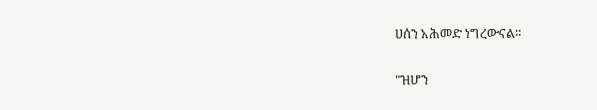ሀሰን አሕመድ ነግረውናል።

"ዝሆን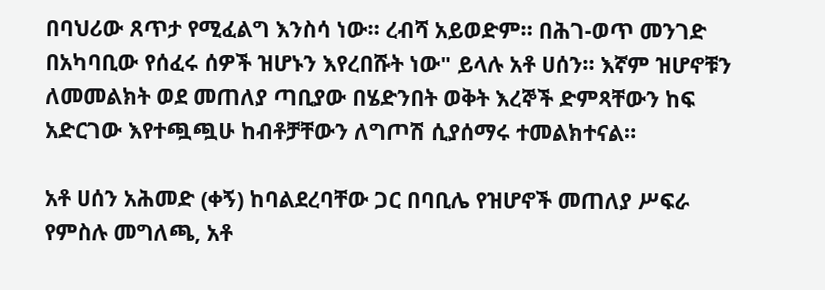በባህሪው ጸጥታ የሚፈልግ እንስሳ ነው። ረብሻ አይወድም። በሕገ-ወጥ መንገድ በአካባቢው የሰፈሩ ሰዎች ዝሆኑን እየረበሹት ነው" ይላሉ አቶ ሀሰን። እኛም ዝሆኖቹን ለመመልክት ወደ መጠለያ ጣቢያው በሄድንበት ወቅት እረኞች ድምጻቸውን ከፍ አድርገው እየተጯጯሁ ከብቶቻቸውን ለግጦሽ ሲያሰማሩ ተመልክተናል።

አቶ ሀሰን አሕመድ (ቀኝ) ከባልደረባቸው ጋር በባቢሌ የዝሆኖች መጠለያ ሥፍራ
የምስሉ መግለጫ, አቶ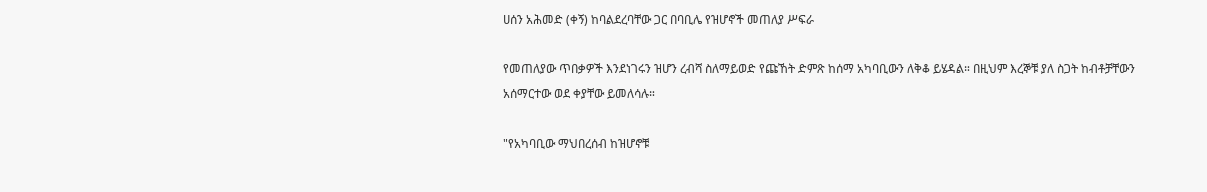ሀሰን አሕመድ (ቀኝ) ከባልደረባቸው ጋር በባቢሌ የዝሆኖች መጠለያ ሥፍራ

የመጠለያው ጥበቃዎች እንደነገሩን ዝሆን ረብሻ ስለማይወድ የጩኸት ድምጽ ከሰማ አካባቢውን ለቅቆ ይሄዳል። በዚህም እረኞቹ ያለ ስጋት ከብቶቻቸውን አሰማርተው ወደ ቀያቸው ይመለሳሉ።

"የአካባቢው ማህበረሰብ ከዝሆኖቹ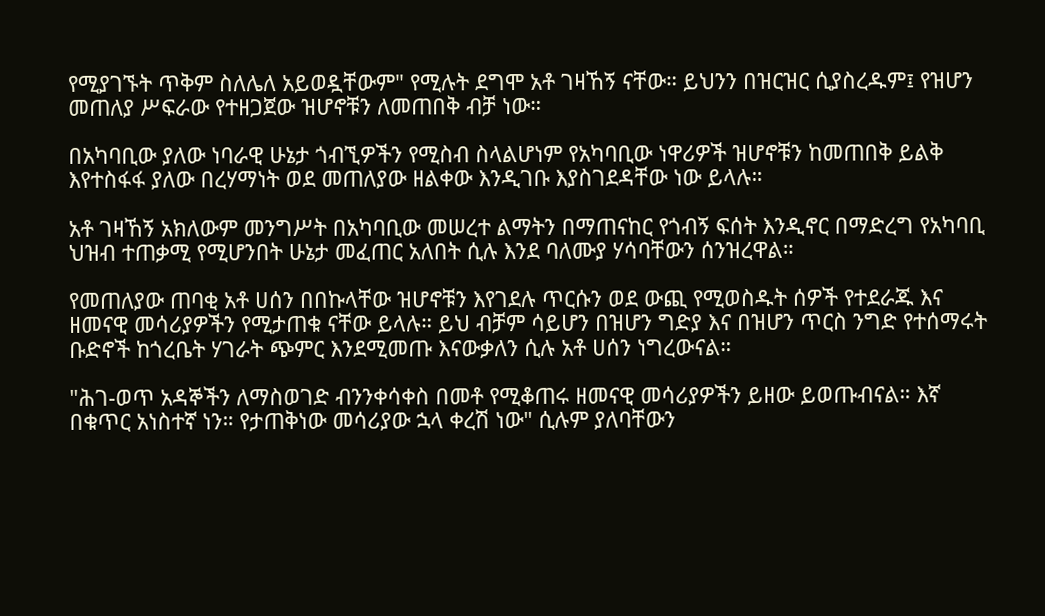የሚያገኙት ጥቅም ስለሌለ አይወዷቸውም" የሚሉት ደግሞ አቶ ገዛኸኝ ናቸው። ይህንን በዝርዝር ሲያስረዱም፤ የዝሆን መጠለያ ሥፍራው የተዘጋጀው ዝሆኖቹን ለመጠበቅ ብቻ ነው።

በአካባቢው ያለው ነባራዊ ሁኔታ ጎብኚዎችን የሚስብ ስላልሆነም የአካባቢው ነዋሪዎች ዝሆኖቹን ከመጠበቅ ይልቅ እየተስፋፋ ያለው በረሃማነት ወደ መጠለያው ዘልቀው እንዲገቡ እያስገደዳቸው ነው ይላሉ።

አቶ ገዛኸኝ አክለውም መንግሥት በአካባቢው መሠረተ ልማትን በማጠናከር የጎብኝ ፍሰት እንዲኖር በማድረግ የአካባቢ ህዝብ ተጠቃሚ የሚሆንበት ሁኔታ መፈጠር አለበት ሲሉ እንደ ባለሙያ ሃሳባቸውን ሰንዝረዋል።

የመጠለያው ጠባቂ አቶ ሀሰን በበኩላቸው ዝሆኖቹን እየገደሉ ጥርሱን ወደ ውጪ የሚወስዱት ሰዎች የተደራጁ እና ዘመናዊ መሳሪያዎችን የሚታጠቁ ናቸው ይላሉ። ይህ ብቻም ሳይሆን በዝሆን ግድያ እና በዝሆን ጥርስ ንግድ የተሰማሩት ቡድኖች ከጎረቤት ሃገራት ጭምር እንደሚመጡ እናውቃለን ሲሉ አቶ ሀሰን ነግረውናል።

"ሕገ-ወጥ አዳኞችን ለማስወገድ ብንንቀሳቀስ በመቶ የሚቆጠሩ ዘመናዊ መሳሪያዎችን ይዘው ይወጡብናል። እኛ በቁጥር አነስተኛ ነን። የታጠቅነው መሳሪያው ኋላ ቀረሽ ነው" ሲሉም ያለባቸውን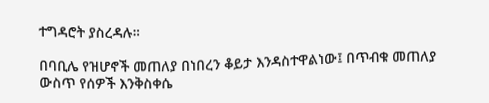ተግዳሮት ያስረዳሉ።

በባቢሌ የዝሆኖች መጠለያ በነበረን ቆይታ እንዳስተዋልነው፤ በጥብቁ መጠለያ ውስጥ የሰዎች እንቅስቀሴ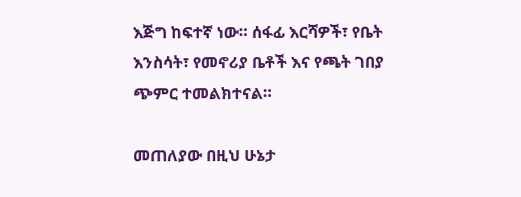እጅግ ከፍተኛ ነው። ሰፋፊ እርሻዎች፣ የቤት እንስሳት፣ የመኖሪያ ቤቶች እና የጫት ገበያ ጭምር ተመልክተናል።

መጠለያው በዚህ ሁኔታ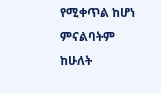የሚቀጥል ከሆነ ምናልባትም ከሁለት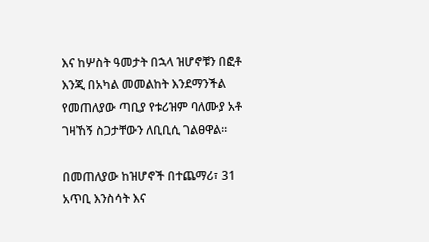እና ከሦስት ዓመታት በኋላ ዝሆኖቹን በፎቶ እንጂ በአካል መመልከት እንደማንችል የመጠለያው ጣቢያ የቱሪዝም ባለሙያ አቶ ገዛኸኝ ስጋታቸውን ለቢቢሲ ገልፀዋል።

በመጠለያው ከዝሆኖች በተጨማሪ፣ 31 አጥቢ እንስሳት እና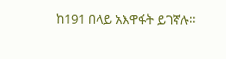ከ191 በላይ አእዋፋት ይገኛሉ።